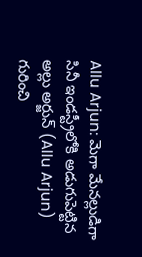Allu Arjun: మెగా మేనల్లుడిగా సినీ ఇండస్ట్రీలోకి అడుగుపెట్టిన అల్లు అర్జున్ (Allu Arjun) గురించి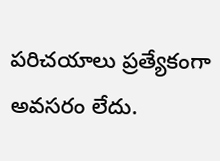పరిచయాలు ప్రత్యేకంగా అవసరం లేదు.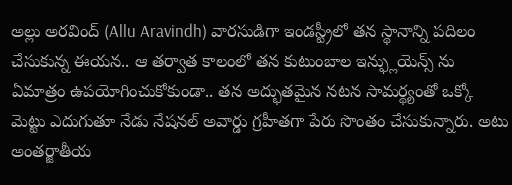అల్లు అరవింద్ (Allu Aravindh) వారసుడిగా ఇండస్ట్రీలో తన స్థానాన్ని పదిలం చేసుకున్న ఈయన.. ఆ తర్వాత కాలంలో తన కుటుంబాల ఇన్ఫ్లుయెన్స్ ను ఏమాత్రం ఉపయోగించుకోకుండా.. తన అద్భుతమైన నటన సామర్థ్యంతో ఒక్కో మెట్టు ఎదుగుతూ నేడు నేషనల్ అవార్డు గ్రహీతగా పేరు సొంతం చేసుకున్నారు. అటు అంతర్జాతీయ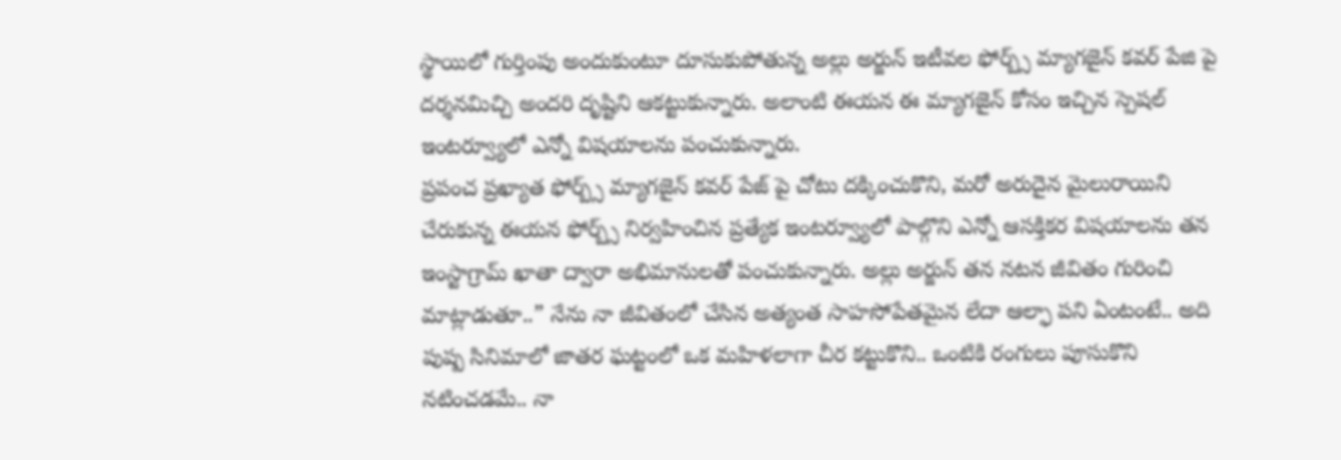స్థాయిలో గుర్తింపు అందుకుంటూ దూసుకుపోతున్న అల్లు అర్జున్ ఇటీవల ఫోర్బ్స్ మ్యాగజైన్ కవర్ పేజి పై దర్శనమిచ్చి అందరి దృష్టిని ఆకట్టుకున్నారు. అలాంటి ఈయన ఈ మ్యాగజైన్ కోసం ఇచ్చిన స్పెషల్ ఇంటర్వ్యూలో ఎన్నో విషయాలను పంచుకున్నారు.
ప్రపంచ ప్రఖ్యాత ఫోర్బ్స్ మ్యాగజైన్ కవర్ పేజ్ పై చోటు దక్కించుకొని, మరో అరుదైన మైలురాయిని చేరుకున్న ఈయన ఫోర్బ్స్ నిర్వహించిన ప్రత్యేక ఇంటర్వ్యూలో పాల్గొని ఎన్నో ఆసక్తికర విషయాలను తన ఇంస్టాగ్రామ్ ఖాతా ద్వారా అభిమానులతో పంచుకున్నారు. అల్లు అర్జున్ తన నటన జీవితం గురించి మాట్లాడుతూ..” నేను నా జీవితంలో చేసిన అత్యంత సాహసోపేతమైన లేదా ఆల్ఫా పని ఏంటంటే.. అది పుష్ప సినిమాలో జాతర ఘట్టంలో ఒక మహిళలాగా చీర కట్టుకొని.. ఒంటికి రంగులు పూసుకొని నటించడమే.. నా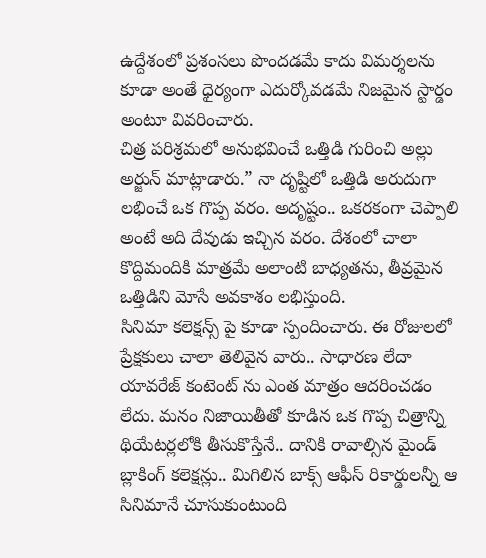ఉద్దేశంలో ప్రశంసలు పొందడమే కాదు విమర్శలను కూడా అంతే ధైర్యంగా ఎదుర్కోవడమే నిజమైన స్టార్డం అంటూ వివరించారు.
చిత్ర పరిశ్రమలో అనుభవించే ఒత్తిడి గురించి అల్లు అర్జున్ మాట్లాడారు.” నా దృష్టిలో ఒత్తిడి అరుదుగా లభించే ఒక గొప్ప వరం. అదృష్టం.. ఒకరకంగా చెప్పాలి అంటే అది దేవుడు ఇచ్చిన వరం. దేశంలో చాలా కొద్దిమందికి మాత్రమే అలాంటి బాధ్యతను, తీవ్రమైన ఒత్తిడిని మోసే అవకాశం లభిస్తుంది.
సినిమా కలెక్షన్స్ పై కూడా స్పందించారు. ఈ రోజులలో ప్రేక్షకులు చాలా తెలివైన వారు.. సాధారణ లేదా యావరేజ్ కంటెంట్ ను ఎంత మాత్రం ఆదరించడం లేదు. మనం నిజాయితీతో కూడిన ఒక గొప్ప చిత్రాన్ని థియేటర్లలోకి తీసుకొస్తేనే.. దానికి రావాల్సిన మైండ్ బ్లాకింగ్ కలెక్షన్లు.. మిగిలిన బాక్స్ ఆఫీస్ రికార్డులన్నీ ఆ సినిమానే చూసుకుంటుంది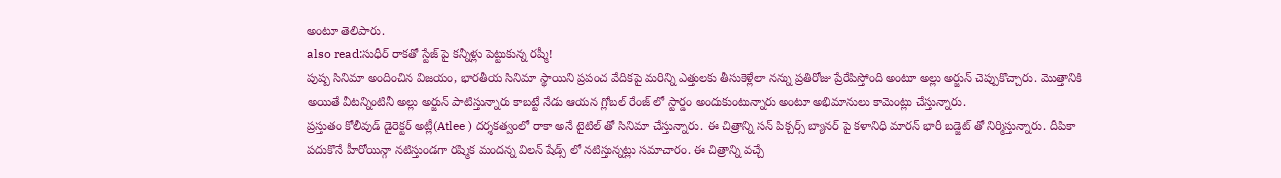అంటూ తెలిపారు.
also read:సుధీర్ రాకతో స్టేజ్ పై కన్నీళ్లు పెట్టుకున్న రష్మీ!
పుష్ప సినిమా అందించిన విజయం, భారతీయ సినిమా స్థాయిని ప్రపంచ వేదికపై మరిన్ని ఎత్తులకు తీసుకెళ్లేలా నన్ను ప్రతిరోజు ప్రేరేపిస్తోంది అంటూ అల్లు అర్జున్ చెప్పుకొచ్చారు. మొత్తానికి అయితే వీటన్నింటినీ అల్లు అర్జున్ పాటిస్తున్నారు కాబట్టే నేడు ఆయన గ్లోబల్ రేంజ్ లో స్టార్డం అందుకుంటున్నారు అంటూ అభిమానులు కామెంట్లు చేస్తున్నారు.
ప్రస్తుతం కోలీవుడ్ డైరెక్టర్ అట్లీ(Atlee ) దర్శకత్వంలో రాకా అనే టైటిల్ తో సినిమా చేస్తున్నారు. ఈ చిత్రాన్ని సన్ పిక్చర్స్ బ్యానర్ పై కళానిధి మారన్ భారీ బడ్జెట్ తో నిర్మిస్తున్నారు. దీపికా పదుకొనే హీరోయిన్గా నటిస్తుండగా రష్మిక మందన్న విలన్ షేడ్స్ లో నటిస్తున్నట్లు సమాచారం. ఈ చిత్రాన్ని వచ్చే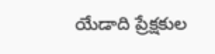యేడాది ప్రేక్షకుల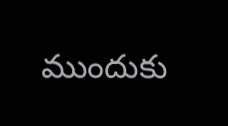ముందుకు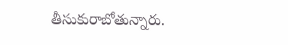తీసుకురాబోతున్నారు.